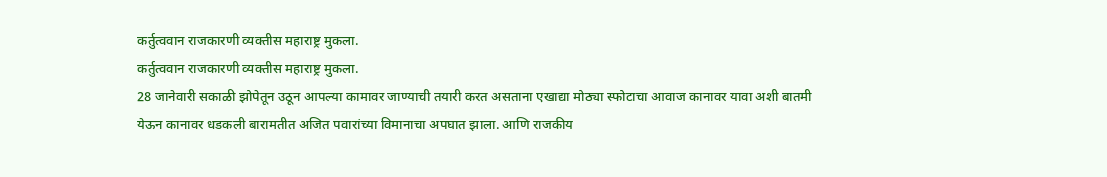कर्तुत्ववान राजकारणी व्यक्तीस महाराष्ट्र मुकला.
कर्तुत्ववान राजकारणी व्यक्तीस महाराष्ट्र मुकला.
28 जानेवारी सकाळी झोपेतून उठून आपल्या कामावर जाण्याची तयारी करत असताना एखाद्या मोठ्या स्फोटाचा आवाज कानावर यावा अशी बातमी येऊन कानावर धडकली बारामतीत अजित पवारांच्या विमानाचा अपघात झाला. आणि राजकीय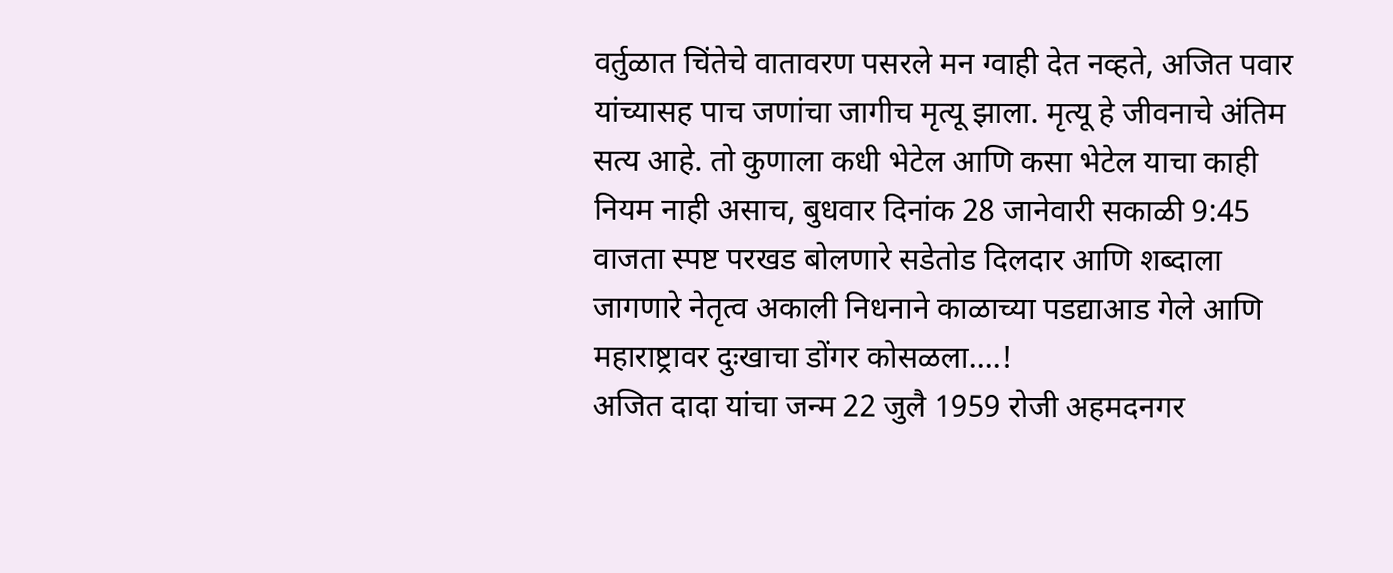वर्तुळात चिंतेचे वातावरण पसरले मन ग्वाही देत नव्हते, अजित पवार यांच्यासह पाच जणांचा जागीच मृत्यू झाला. मृत्यू हे जीवनाचे अंतिम सत्य आहे. तो कुणाला कधी भेटेल आणि कसा भेटेल याचा काही नियम नाही असाच, बुधवार दिनांक 28 जानेवारी सकाळी 9:45 वाजता स्पष्ट परखड बोलणारे सडेतोड दिलदार आणि शब्दाला जागणारे नेतृत्व अकाली निधनाने काळाच्या पडद्याआड गेले आणि महाराष्ट्रावर दुःखाचा डोंगर कोसळला....!
अजित दादा यांचा जन्म 22 जुलै 1959 रोजी अहमदनगर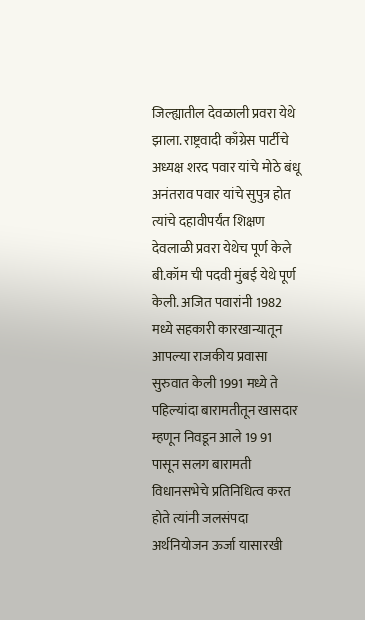जिल्ह्यातील देवळाली प्रवरा येथे झाला. राष्ट्रवादी काँग्रेस पार्टीचे अध्यक्ष शरद पवार यांचे मोठे बंधू अनंतराव पवार यांचे सुपुत्र होत त्यांचे दहावीपर्यंत शिक्षण देवलाळी प्रवरा येथेच पूर्ण केले बी.कॉम ची पदवी मुंबई येथे पूर्ण केली. अजित पवारांनी 1982 मध्ये सहकारी कारखान्यातून आपल्या राजकीय प्रवासा सुरुवात केली 1991 मध्ये ते पहिल्यांदा बारामतीतून खासदार म्हणून निवडून आले 19 91 पासून सलग बारामती विधानसभेचे प्रतिनिधित्व करत होते त्यांनी जलसंपदा अर्थनियोजन ऊर्जा यासारखी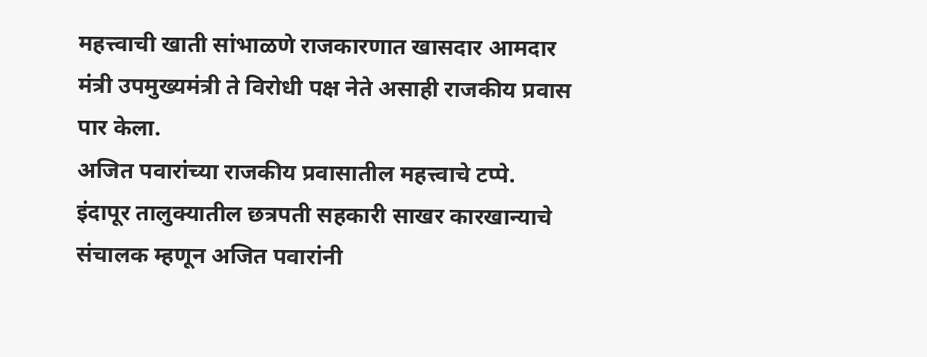महत्त्वाची खाती सांभाळणे राजकारणात खासदार आमदार मंत्री उपमुख्यमंत्री ते विरोधी पक्ष नेते असाही राजकीय प्रवास पार केला.
अजित पवारांच्या राजकीय प्रवासातील महत्त्वाचे टप्पे.
इंदापूर तालुक्यातील छत्रपती सहकारी साखर कारखान्याचे संचालक म्हणून अजित पवारांनी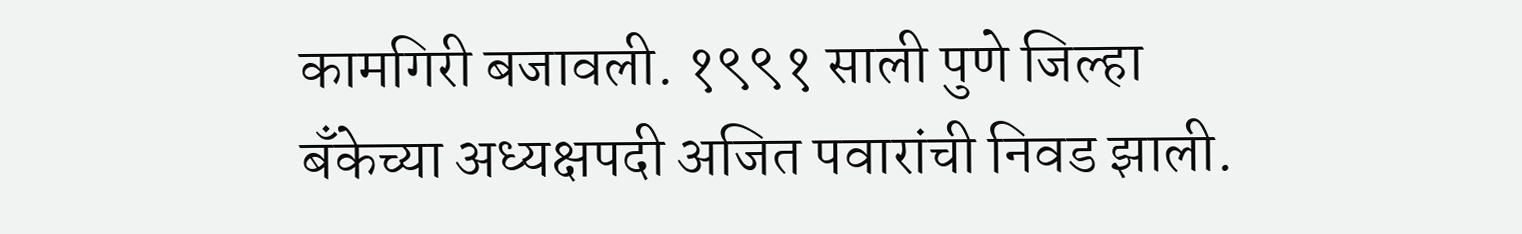कामगिरी बजावली. १९९१ साली पुणे जिल्हा बँकेच्या अध्यक्षपदी अजित पवारांची निवड झाली.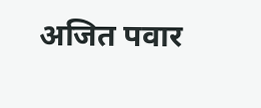अजित पवार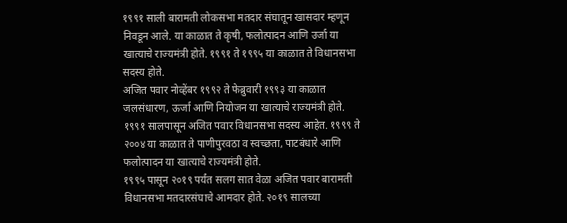१९९१ साली बारामती लोकसभा मतदार संघातून खासदार म्हणून निवडून आले. या काळात ते कृषी, फलोत्पादन आणि उर्जा या खात्याचे राज्यमंत्री होते. १९९१ ते १९९५ या काळात ते विधानसभा सदस्य होते.
अजित पवार नोव्हेंबर १९९२ ते फेब्रुवारी १९९३ या काळात जलसंधारण, ऊर्जा आणि नियोजन या खात्याचे राज्यमंत्री होते. १९९१ सालपासून अजित पवार विधानसभा सदस्य आहेत. १९९९ ते २००४ या काळात ते पाणीपुरवठा व स्वच्छता, पाटबंधारे आणि फलोत्पादन या खात्याचे राज्यमंत्री होते.
१९९५ पासून २०१९ पर्यंत सलग सात वेळा अजित पवार बारामती विधानसभा मतदारसंघाचे आमदार होते. २०१९ सालच्या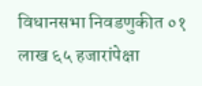विधानसभा निवडणुकीत ०१ लाख ६५ हजारांपेक्षा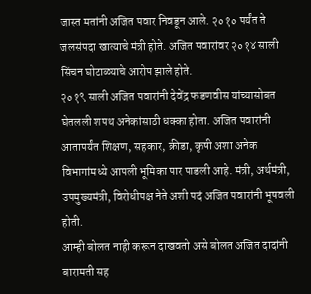जास्त मतांनी अजित पवार निवडून आले. २०१० पर्यंत ते जलसंपदा खात्याचे मंत्री होते. अजित पवारांवर २०१४ साली सिंचन घोटाळ्याचे आरोप झाले होते.
२०१९ साली अजित पवारांनी देवेंद्र फडणवीस यांच्यासोबत घेतलली शपथ अनेकांसाठी धक्का होता. अजित पवारांनी आतापर्यंत शिक्षण, सहकार, क्रीडा, कृषी अशा अनेक विभागांमध्ये आपली भूमिका पार पाडली आहे. मंत्री, अर्थमंत्री, उपमुख्यमंत्री, विरोधीपक्ष नेते अशी पदं अजित पवारांनी भूषवली होती.
आम्ही बोलत नाही करून दाखवतो असे बोलत अजित दादांनी बारामती सह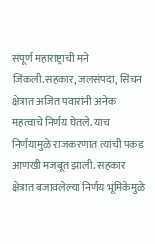संपूर्ण महाराष्ट्राची मने जिंकली.सहकार, जलसंपदा, सिंचन क्षेत्रात अजित पवारांनी अनेक महत्वाचे निर्णय घेतले. याच निर्णयामुळे राजकरणात त्यांची पकड आणखी मजबूत झाली. सहकार क्षेत्रात बजावलेल्या निर्णय भूमिकेमुळे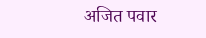अजित पवार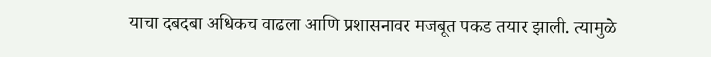याचा दबदबा अधिकच वाढला आणि प्रशासनावर मजबूत पकड तयार झाली. त्यामुळे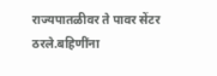राज्यपातळीवर ते पावर सेंटर ठरले.बहिणींना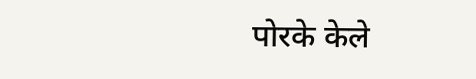पोरके केले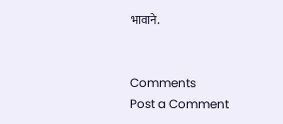भावाने.


Comments
Post a Comment